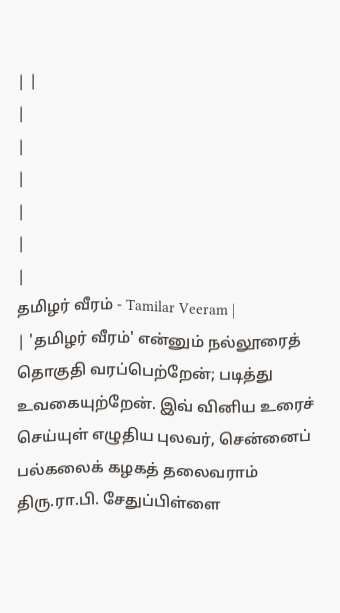| |
|
|
|
|
|
|
தமிழர் வீரம் - Tamilar Veeram |
| 'தமிழர் வீரம்' என்னும் நல்லூரைத் தொகுதி வரப்பெற்றேன்; படித்து உவகையுற்றேன். இவ் வினிய உரைச் செய்யுள் எழுதிய புலவர், சென்னைப் பல்கலைக் கழகத் தலைவராம் திரு.ரா.பி. சேதுப்பிள்ளை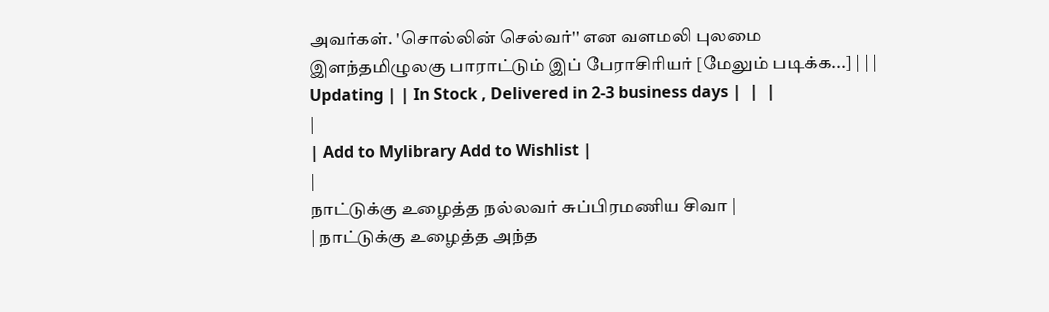அவர்கள். 'சொல்லின் செல்வர்'' என வளமலி புலமை இளந்தமிழுலகு பாராட்டும் இப் பேராசிரியர் [மேலும் படிக்க...] | | | Updating | | In Stock , Delivered in 2-3 business days |  |  |
|
| Add to Mylibrary Add to Wishlist |
|
நாட்டுக்கு உழைத்த நல்லவர் சுப்பிரமணிய சிவா |
| நாட்டுக்கு உழைத்த அந்த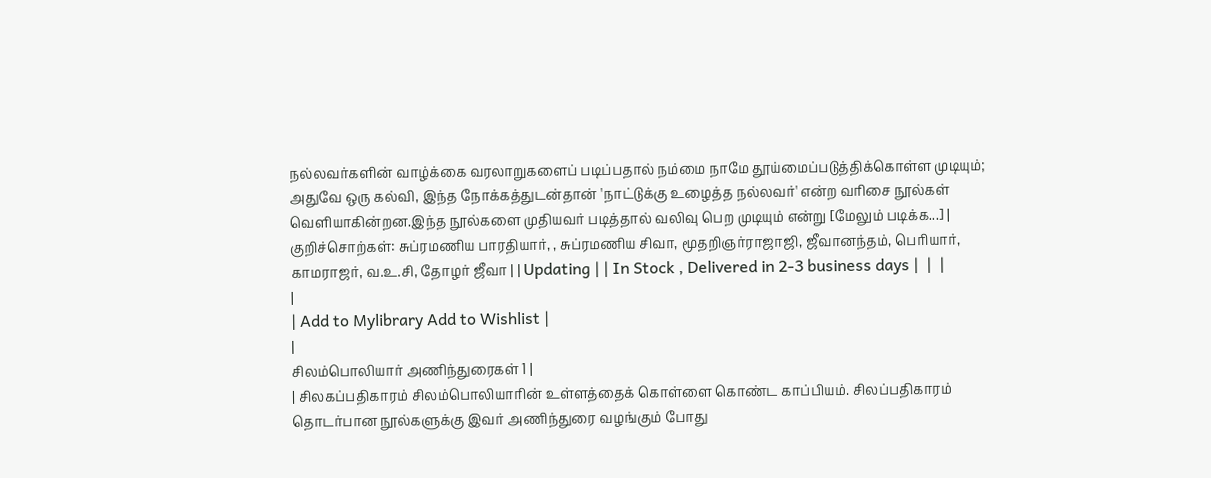நல்லவர்களின் வாழ்க்கை வரலாறுகளைப் படிப்பதால் நம்மை நாமே தூய்மைப்படுத்திக்கொள்ள முடியும்; அதுவே ஒரு கல்வி, இந்த நோக்கத்துடன்தான் 'நாட்டுக்கு உழைத்த நல்லவர்' என்ற வரிசை நூல்கள் வெளியாகின்றன.இந்த நூல்களை முதியவர் படித்தால் வலிவு பெற முடியும் என்று [மேலும் படிக்க...] | குறிச்சொற்கள்: சுப்ரமணிய பாரதியார், , சுப்ரமணிய சிவா, மூதறிஞர்ராஜாஜி, ஜீவானந்தம், பெரியார், காமராஜர், வ.உ.சி, தோழர் ஜீவா | | Updating | | In Stock , Delivered in 2-3 business days |  |  |
|
| Add to Mylibrary Add to Wishlist |
|
சிலம்பொலியார் அணிந்துரைகள் 1 |
| சிலகப்பதிகாரம் சிலம்பொலியாரின் உள்ளத்தைக் கொள்ளை கொண்ட காப்பியம். சிலப்பதிகாரம் தொடர்பான நூல்களுக்கு இவர் அணிந்துரை வழங்கும் போது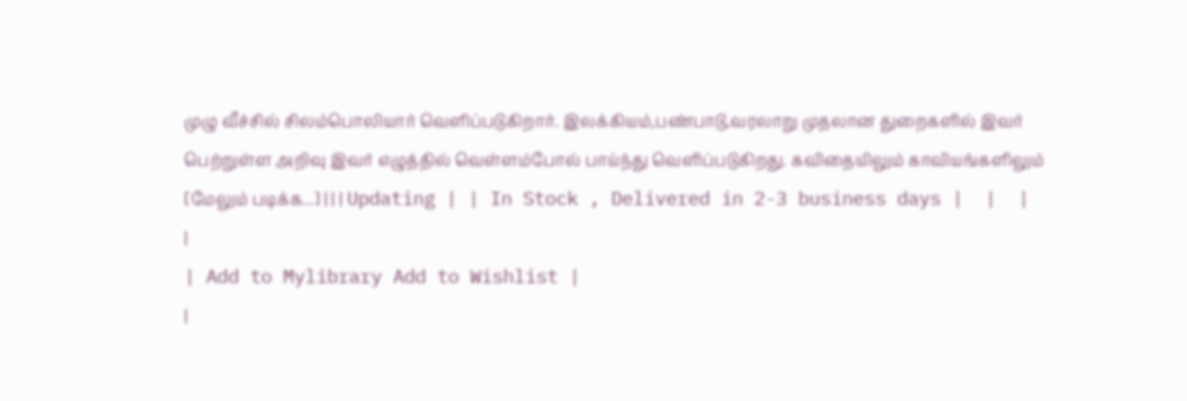முழு வீச்சில் சிலம்பொலியார் வெளிப்படுகிறார். இலக்கியம்,பண்பாடு,வரலாறு முதலான துறைகளில் இவர் பெற்றுள்ள அறிவு இவர் எழுத்தில் வெள்ளம்போல் பாய்ந்து வெளிப்படுகிறது. கவிதையிலும் காவியங்களிலும் [மேலும் படிக்க...] | | | Updating | | In Stock , Delivered in 2-3 business days |  |  |
|
| Add to Mylibrary Add to Wishlist |
|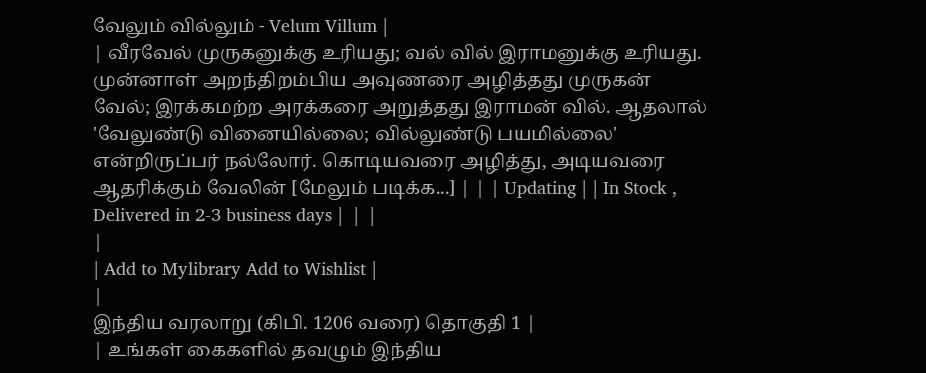வேலும் வில்லும் - Velum Villum |
| வீரவேல் முருகனுக்கு உரியது; வல் வில் இராமனுக்கு உரியது. முன்னாள் அறந்திறம்பிய அவுணரை அழித்தது முருகன் வேல்; இரக்கமற்ற அரக்கரை அறுத்தது இராமன் வில். ஆதலால் 'வேலுண்டு வினையில்லை; வில்லுண்டு பயமில்லை' என்றிருப்பர் நல்லோர். கொடியவரை அழித்து, அடியவரை ஆதரிக்கும் வேலின் [மேலும் படிக்க...] | | | Updating | | In Stock , Delivered in 2-3 business days |  |  |
|
| Add to Mylibrary Add to Wishlist |
|
இந்திய வரலாறு (கிபி. 1206 வரை) தொகுதி 1 |
| உங்கள் கைகளில் தவழும் இந்திய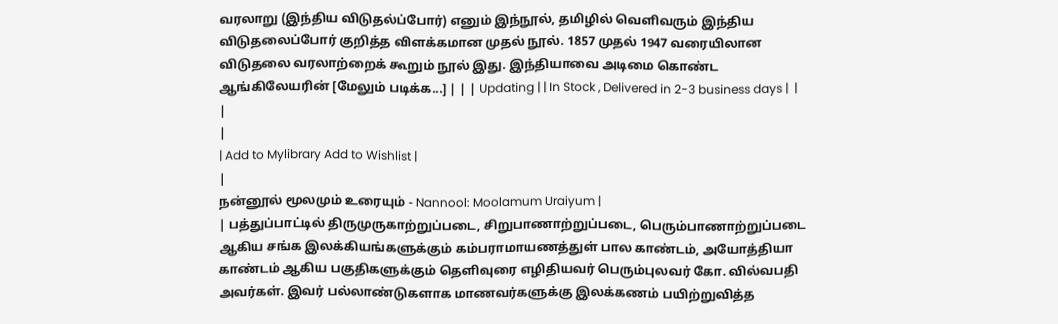வரலாறு (இந்திய விடுதல்ப்போர்) எனும் இந்நூல், தமிழில் வெளிவரும் இந்திய விடுதலைப்போர் குறித்த விளக்கமான முதல் நூல். 1857 முதல் 1947 வரையிலான விடுதலை வரலாற்றைக் கூறும் நூல் இது. இந்தியாவை அடிமை கொண்ட ஆங்கிலேயரின் [மேலும் படிக்க...] | | | Updating | | In Stock , Delivered in 2-3 business days |  |  |
|
| Add to Mylibrary Add to Wishlist |
|
நன்னூல் மூலமும் உரையும் - Nannool: Moolamum Uraiyum |
| பத்துப்பாட்டில் திருமுருகாற்றுப்படை, சிறுபாணாற்றுப்படை, பெரும்பாணாற்றுப்படை ஆகிய சங்க இலக்கியங்களுக்கும் கம்பராமாயணத்துள் பால காண்டம், அயோத்தியா காண்டம் ஆகிய பகுதிகளுக்கும் தெளிவுரை எழிதியவர் பெரும்புலவர் கோ. வில்வபதி அவர்கள். இவர் பல்லாண்டுகளாக மாணவர்களுக்கு இலக்கணம் பயிற்றுவித்த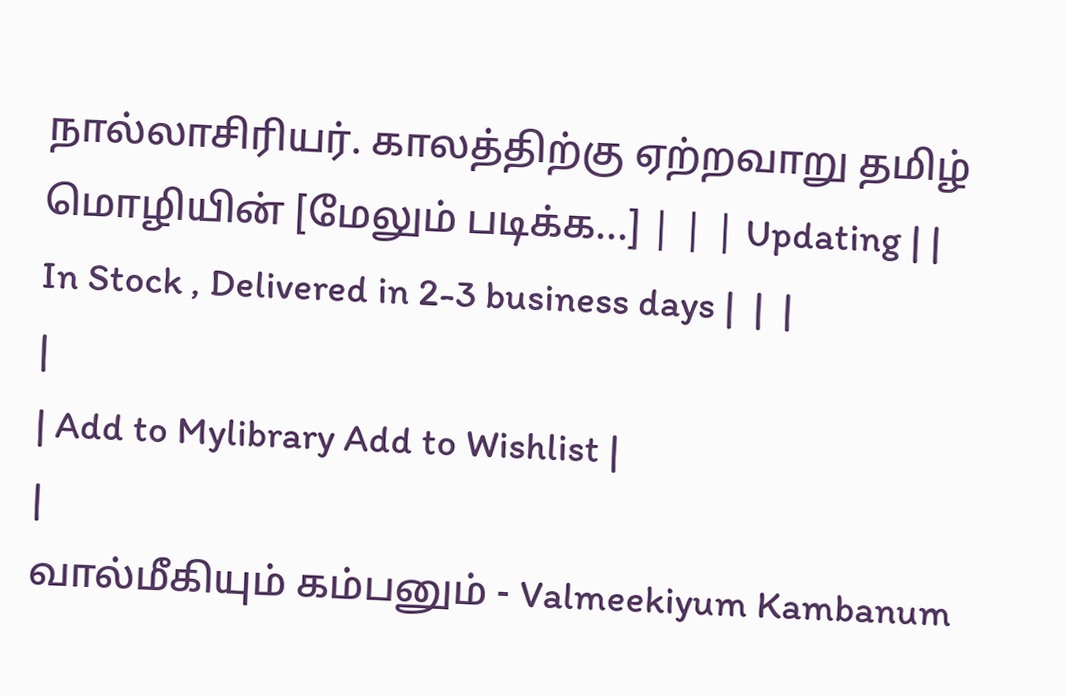நால்லாசிரியர். காலத்திற்கு ஏற்றவாறு தமிழ் மொழியின் [மேலும் படிக்க...] | | | Updating | | In Stock , Delivered in 2-3 business days |  |  |
|
| Add to Mylibrary Add to Wishlist |
|
வால்மீகியும் கம்பனும் - Valmeekiyum Kambanum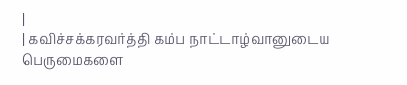|
| கவிச்சக்கரவர்த்தி கம்ப நாட்டாழ்வானுடைய பெருமைகளை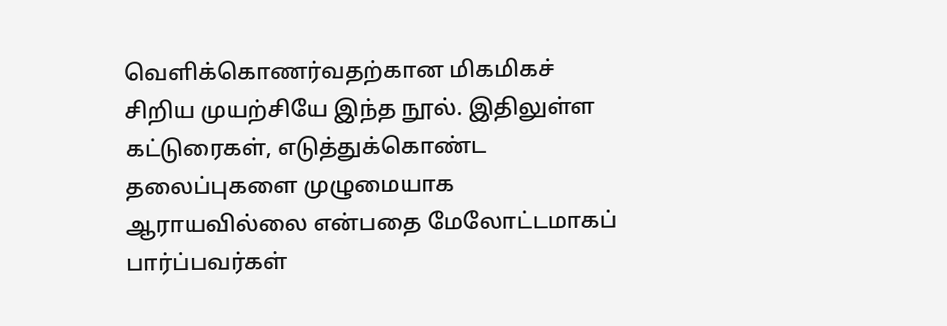வெளிக்கொணர்வதற்கான மிகமிகச் சிறிய முயற்சியே இந்த நூல். இதிலுள்ள கட்டுரைகள், எடுத்துக்கொண்ட தலைப்புகளை முழுமையாக ஆராயவில்லை என்பதை மேலோட்டமாகப் பார்ப்பவர்கள்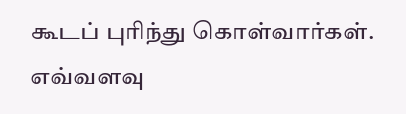கூடப் புரிந்து கொள்வார்கள். எவ்வளவு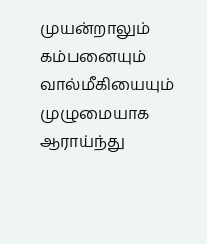முயன்றாலும் கம்பனையும் வால்மீகியையும் முழுமையாக ஆராய்ந்து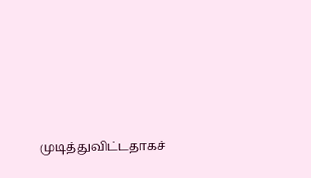முடித்துவிட்டதாகச்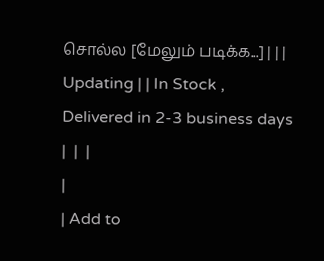சொல்ல [மேலும் படிக்க...] | | | Updating | | In Stock , Delivered in 2-3 business days |  |  |
|
| Add to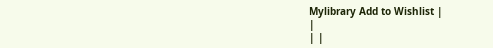Mylibrary Add to Wishlist |
|
| |